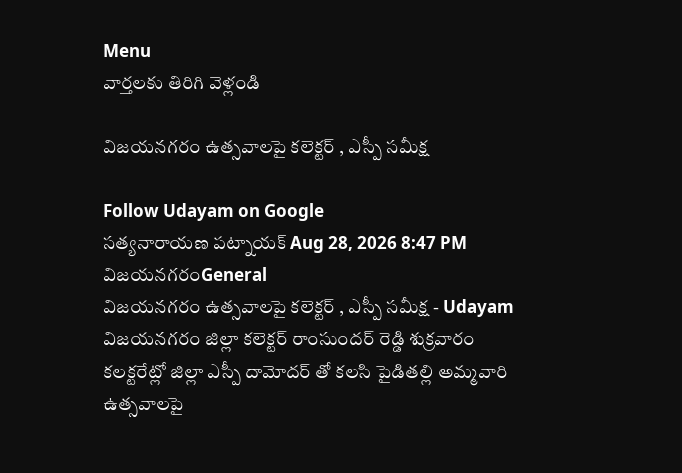Menu
వార్తలకు తిరిగి వెళ్లండి

విజయనగరం ఉత్సవాలపై కలెక్టర్‌ , ఎస్పీ సమీక్ష

Follow Udayam on Google
సత్యనారాయణ పట్నాయక్ Aug 28, 2026 8:47 PM విజయనగరంGeneral
విజయనగరం ఉత్సవాలపై కలెక్టర్‌ , ఎస్పీ సమీక్ష - Udayam
విజయనగరం జిల్లా కలెక్టర్‌ రాంసుందర్ రెడ్డి శుక్రవారం కలక్టరేట్లో జిల్లా ఎస్పీ దామోదర్ తో కలసి పైడితల్లి అమ్మవారి ఉత్సవాలపై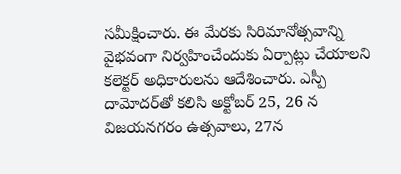సమీక్షించారు. ఈ మేరకు సిరిమానోత్సవాన్ని వైభవంగా నిర్వహించేందుకు ఏర్పాట్లు చేయాలని కలెక్టర్‌ అధికారులను ఆదేశించారు. ఎస్పీ దామోదర్‌తో కలిసి అక్టోబర్‌ 25, 26 న విజయనగరం ఉత్సవాలు, 27న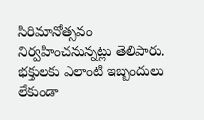సిరిమానోత్సవం నిర్వహించనున్నట్లు తెలిపారు. భక్తులకు ఎలాంటి ఇబ్బందులు లేకుండా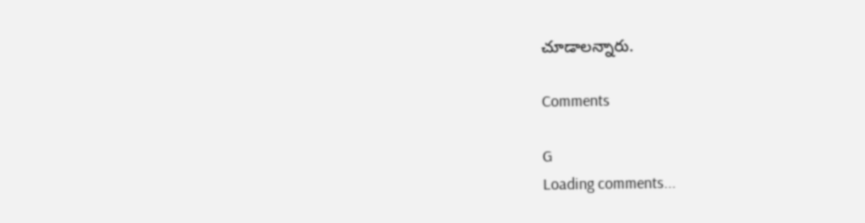చూడాలన్నారు.

Comments

G
Loading comments...